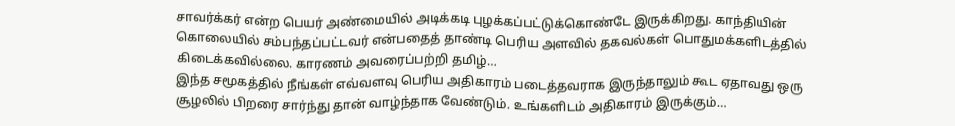சாவர்க்கர் என்ற பெயர் அண்மையில் அடிக்கடி புழக்கப்பட்டுக்கொண்டே இருக்கிறது. காந்தியின் கொலையில் சம்பந்தப்பட்டவர் என்பதைத் தாண்டி பெரிய அளவில் தகவல்கள் பொதுமக்களிடத்தில் கிடைக்கவில்லை. காரணம் அவரைப்பற்றி தமிழ்…
இந்த சமூகத்தில் நீங்கள் எவ்வளவு பெரிய அதிகாரம் படைத்தவராக இருந்தாலும் கூட ஏதாவது ஒரு சூழலில் பிறரை சார்ந்து தான் வாழ்ந்தாக வேண்டும். உங்களிடம் அதிகாரம் இருக்கும்…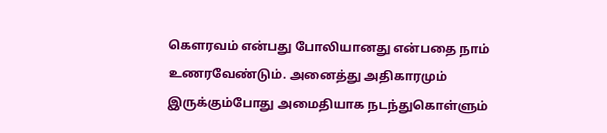கௌரவம் என்பது போலியானது என்பதை நாம் உணரவேண்டும். அனைத்து அதிகாரமும் இருக்கும்போது அமைதியாக நடந்துகொள்ளும்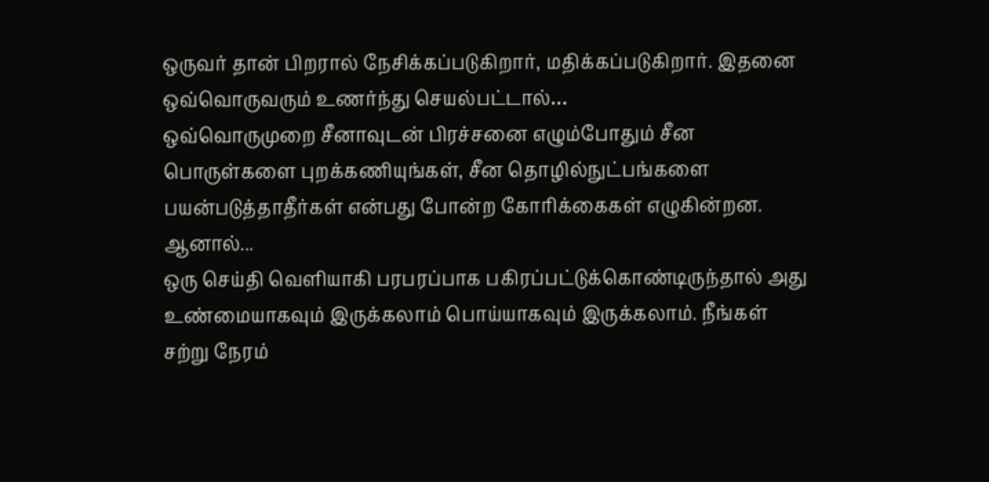ஒருவர் தான் பிறரால் நேசிக்கப்படுகிறார், மதிக்கப்படுகிறார். இதனை ஒவ்வொருவரும் உணர்ந்து செயல்பட்டால்…
ஒவ்வொருமுறை சீனாவுடன் பிரச்சனை எழும்போதும் சீன பொருள்களை புறக்கணியுங்கள், சீன தொழில்நுட்பங்களை பயன்படுத்தாதீர்கள் என்பது போன்ற கோரிக்கைகள் எழுகின்றன. ஆனால்...
ஒரு செய்தி வெளியாகி பரபரப்பாக பகிரப்பட்டுக்கொண்டிருந்தால் அது உண்மையாகவும் இருக்கலாம் பொய்யாகவும் இருக்கலாம். நீங்கள் சற்று நேரம்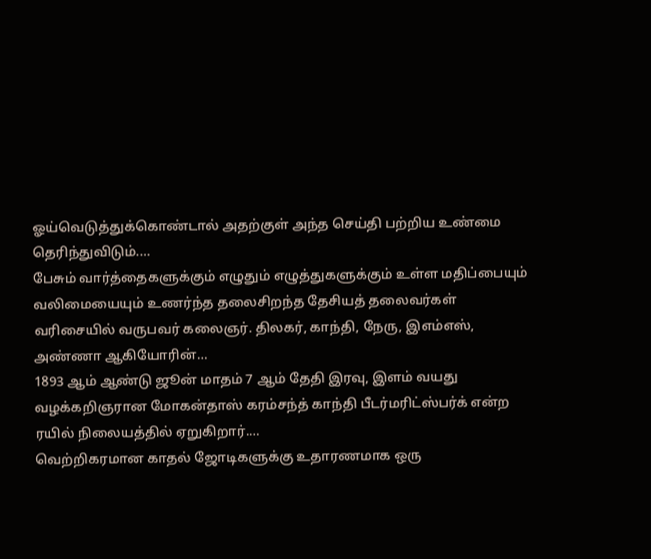ஓய்வெடுத்துக்கொண்டால் அதற்குள் அந்த செய்தி பற்றிய உண்மை தெரிந்துவிடும்.…
பேசும் வார்த்தைகளுக்கும் எழுதும் எழுத்துகளுக்கும் உள்ள மதிப்பையும் வலிமையையும் உணர்ந்த தலைசிறந்த தேசியத் தலைவர்கள் வரிசையில் வருபவர் கலைஞர். திலகர், காந்தி, நேரு, இஎம்எஸ், அண்ணா ஆகியோரின்…
1893 ஆம் ஆண்டு ஜூன் மாதம் 7 ஆம் தேதி இரவு, இளம் வயது வழக்கறிஞரான மோகன்தாஸ் கரம்சந்த் காந்தி பீடர்மரிட்ஸ்பர்க் என்ற ரயில் நிலையத்தில் ஏறுகிறார்.…
வெற்றிகரமான காதல் ஜோடிகளுக்கு உதாரணமாக ஒரு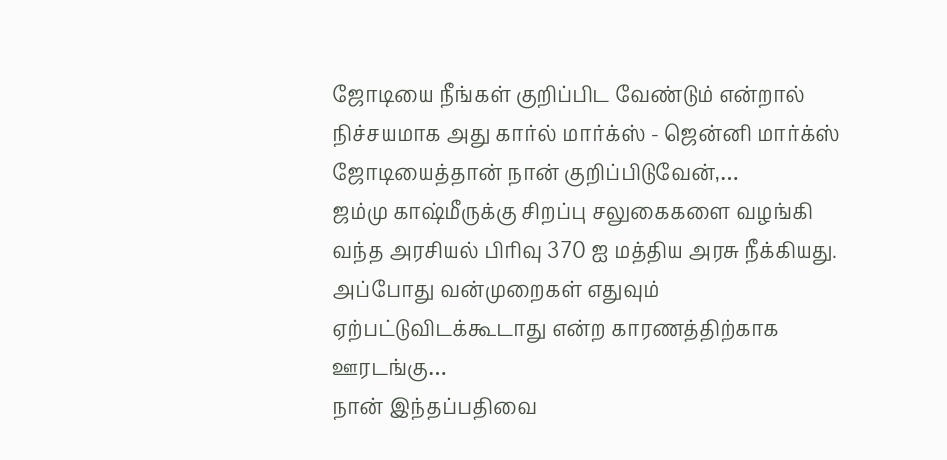ஜோடியை நீங்கள் குறிப்பிட வேண்டும் என்றால் நிச்சயமாக அது கார்ல் மார்க்ஸ் - ஜென்னி மார்க்ஸ் ஜோடியைத்தான் நான் குறிப்பிடுவேன்,…
ஜம்மு காஷ்மீருக்கு சிறப்பு சலுகைகளை வழங்கி வந்த அரசியல் பிரிவு 370 ஐ மத்திய அரசு நீக்கியது. அப்போது வன்முறைகள் எதுவும் ஏற்பட்டுவிடக்கூடாது என்ற காரணத்திற்காக ஊரடங்கு…
நான் இந்தப்பதிவை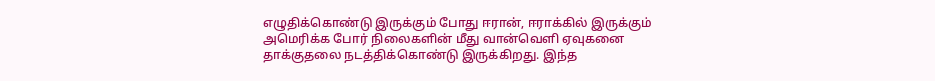எழுதிக்கொண்டு இருக்கும் போது ஈரான், ஈராக்கில் இருக்கும் அமெரிக்க போர் நிலைகளின் மீது வான்வெளி ஏவுகனை தாக்குதலை நடத்திக்கொண்டு இருக்கிறது. இந்த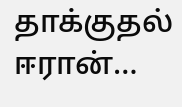தாக்குதல் ஈரான்…